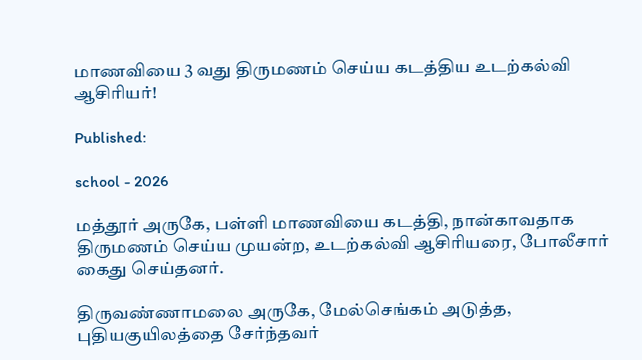மாணவியை 3 வது திருமணம் செய்ய கடத்திய உடற்கல்வி ஆசிரியர்!

Published:

school - 2026

மத்தூர் அருகே, பள்ளி மாணவியை கடத்தி, நான்காவதாக திருமணம் செய்ய முயன்ற, உடற்கல்வி ஆசிரியரை, போலீசார் கைது செய்தனர்.

திருவண்ணாமலை அருகே, மேல்செங்கம் அடுத்த, புதியகுயிலத்தை சேர்ந்தவர்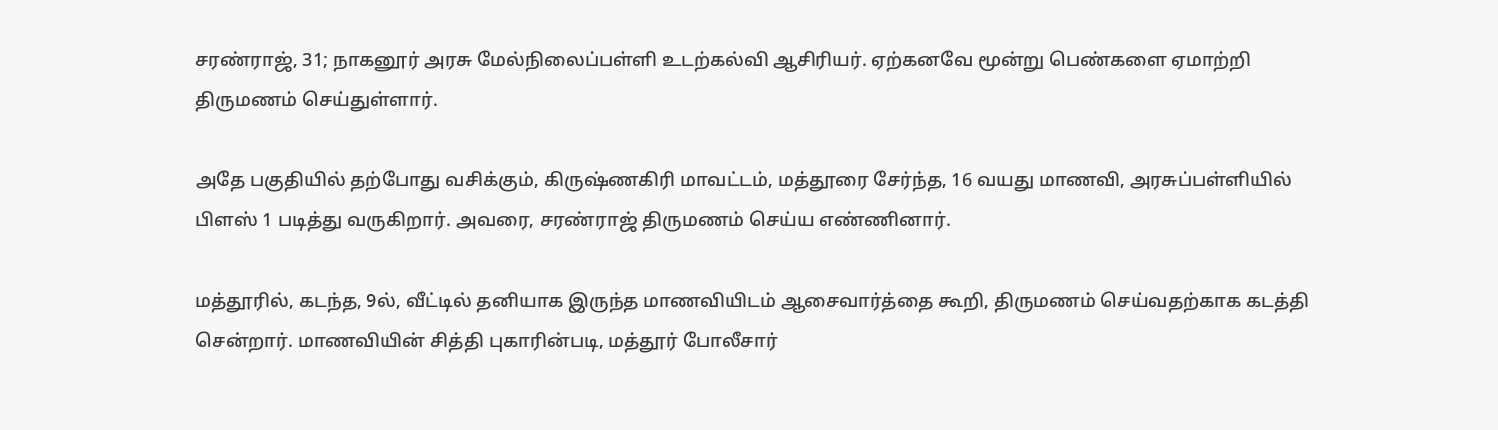சரண்ராஜ், 31; நாகனூர் அரசு மேல்நிலைப்பள்ளி உடற்கல்வி ஆசிரியர். ஏற்கனவே மூன்று பெண்களை ஏமாற்றி திருமணம் செய்துள்ளார்.

அதே பகுதியில் தற்போது வசிக்கும், கிருஷ்ணகிரி மாவட்டம், மத்தூரை சேர்ந்த, 16 வயது மாணவி, அரசுப்பள்ளியில் பிளஸ் 1 படித்து வருகிறார். அவரை, சரண்ராஜ் திருமணம் செய்ய எண்ணினார்.

மத்தூரில், கடந்த, 9ல், வீட்டில் தனியாக இருந்த மாணவியிடம் ஆசைவார்த்தை கூறி, திருமணம் செய்வதற்காக கடத்தி சென்றார். மாணவியின் சித்தி புகாரின்படி, மத்தூர் போலீசார்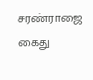சரண்ராஜை கைது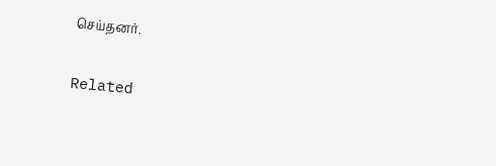செய்தனர்.

Related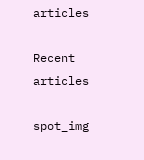articles

Recent articles

spot_img